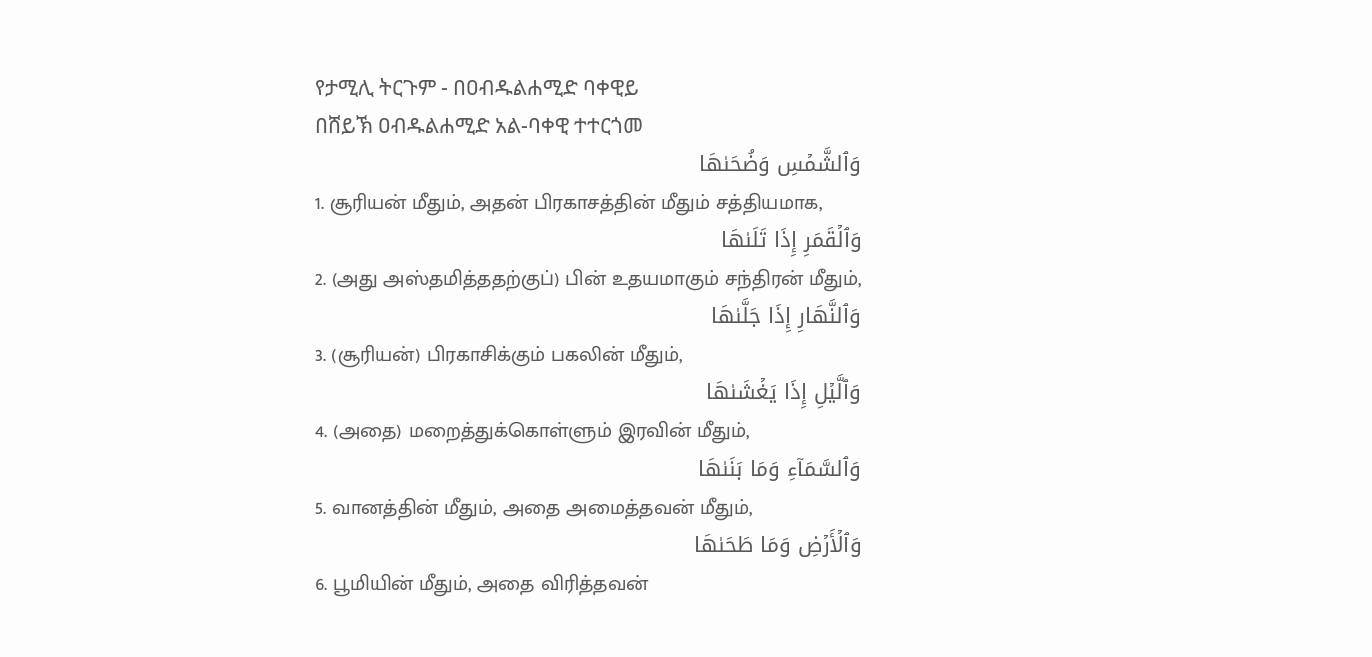የታሚሊ ትርጉም - በዐብዱልሐሚድ ባቀዊይ
በሸይኽ ዐብዱልሐሚድ አል-ባቀዊ ተተርጎመ
وَٱلشَّمۡسِ وَضُحَىٰهَا
1. சூரியன் மீதும், அதன் பிரகாசத்தின் மீதும் சத்தியமாக,
وَٱلۡقَمَرِ إِذَا تَلَىٰهَا
2. (அது அஸ்தமித்ததற்குப்) பின் உதயமாகும் சந்திரன் மீதும்,
وَٱلنَّهَارِ إِذَا جَلَّىٰهَا
3. (சூரியன்) பிரகாசிக்கும் பகலின் மீதும்,
وَٱلَّيۡلِ إِذَا يَغۡشَىٰهَا
4. (அதை) மறைத்துக்கொள்ளும் இரவின் மீதும்,
وَٱلسَّمَآءِ وَمَا بَنَىٰهَا
5. வானத்தின் மீதும், அதை அமைத்தவன் மீதும்,
وَٱلۡأَرۡضِ وَمَا طَحَىٰهَا
6. பூமியின் மீதும், அதை விரித்தவன்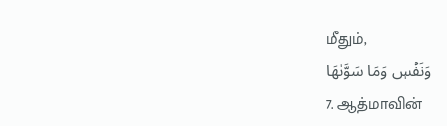மீதும்,
وَنَفۡسٖ وَمَا سَوَّىٰهَا
7. ஆத்மாவின்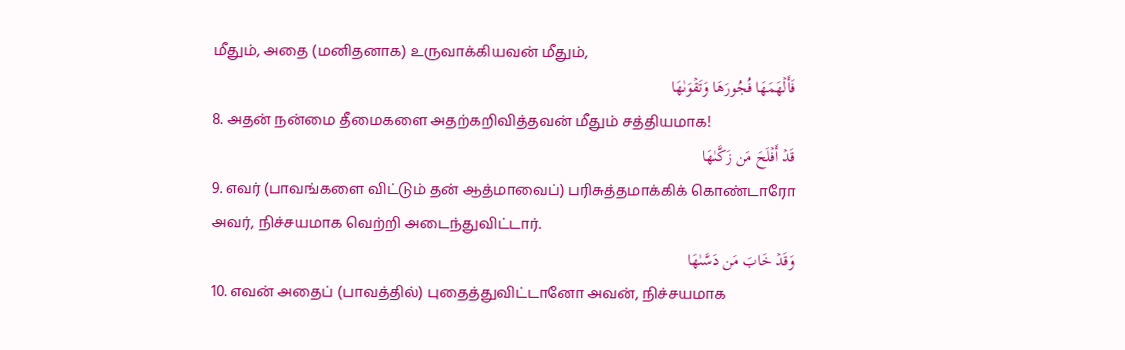மீதும், அதை (மனிதனாக) உருவாக்கியவன் மீதும்,
فَأَلۡهَمَهَا فُجُورَهَا وَتَقۡوَىٰهَا
8. அதன் நன்மை தீமைகளை அதற்கறிவித்தவன் மீதும் சத்தியமாக!
قَدۡ أَفۡلَحَ مَن زَكَّىٰهَا
9. எவர் (பாவங்களை விட்டும் தன் ஆத்மாவைப்) பரிசுத்தமாக்கிக் கொண்டாரோ அவர், நிச்சயமாக வெற்றி அடைந்துவிட்டார்.
وَقَدۡ خَابَ مَن دَسَّىٰهَا
10. எவன் அதைப் (பாவத்தில்) புதைத்துவிட்டானோ அவன், நிச்சயமாக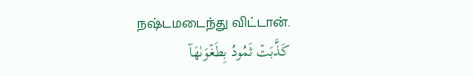நஷ்டமடைந்து விட்டான்.
كَذَّبَتۡ ثَمُودُ بِطَغۡوَىٰهَآ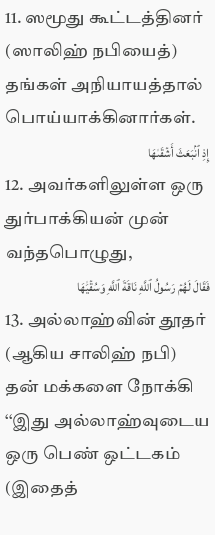11. ஸமூது கூட்டத்தினர் (ஸாலிஹ் நபியைத்) தங்கள் அநியாயத்தால் பொய்யாக்கினார்கள்.
إِذِ ٱنۢبَعَثَ أَشۡقَىٰهَا
12. அவர்களிலுள்ள ஒரு துர்பாக்கியன் முன் வந்தபொழுது,
فَقَالَ لَهُمۡ رَسُولُ ٱللَّهِ نَاقَةَ ٱللَّهِ وَسُقۡيَٰهَا
13. அல்லாஹ்வின் தூதர் (ஆகிய சாலிஹ் நபி) தன் மக்களை நோக்கி ‘‘இது அல்லாஹ்வுடைய ஒரு பெண் ஒட்டகம் (இதைத்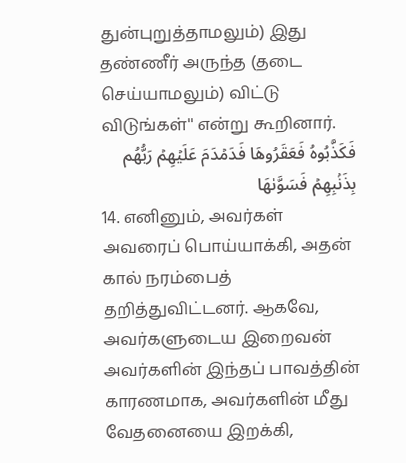துன்புறுத்தாமலும்) இது தண்ணீர் அருந்த (தடை செய்யாமலும்) விட்டு விடுங்கள்'' என்று கூறினார்.
فَكَذَّبُوهُ فَعَقَرُوهَا فَدَمۡدَمَ عَلَيۡهِمۡ رَبُّهُم بِذَنۢبِهِمۡ فَسَوَّىٰهَا
14. எனினும், அவர்கள் அவரைப் பொய்யாக்கி, அதன் கால் நரம்பைத் தறித்துவிட்டனர். ஆகவே, அவர்களுடைய இறைவன் அவர்களின் இந்தப் பாவத்தின் காரணமாக, அவர்களின் மீது வேதனையை இறக்கி,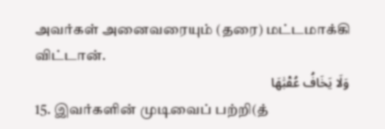அவர்கள் அனைவரையும் (தரை) மட்டமாக்கி விட்டான்.
وَلَا يَخَافُ عُقۡبَٰهَا
15. இவர்களின் முடிவைப் பற்றி(த்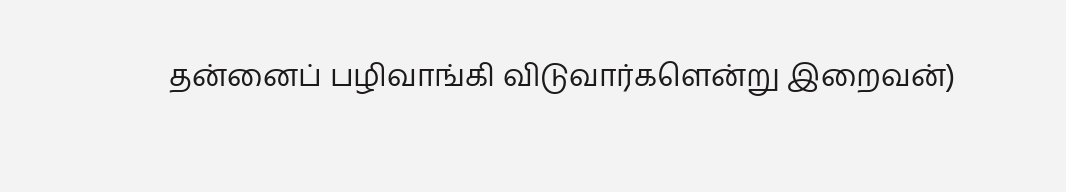தன்னைப் பழிவாங்கி விடுவார்களென்று இறைவன்)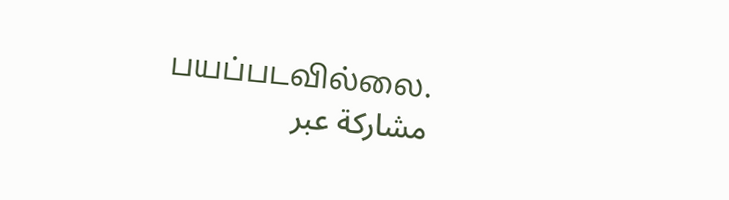பயப்படவில்லை.
مشاركة عبر